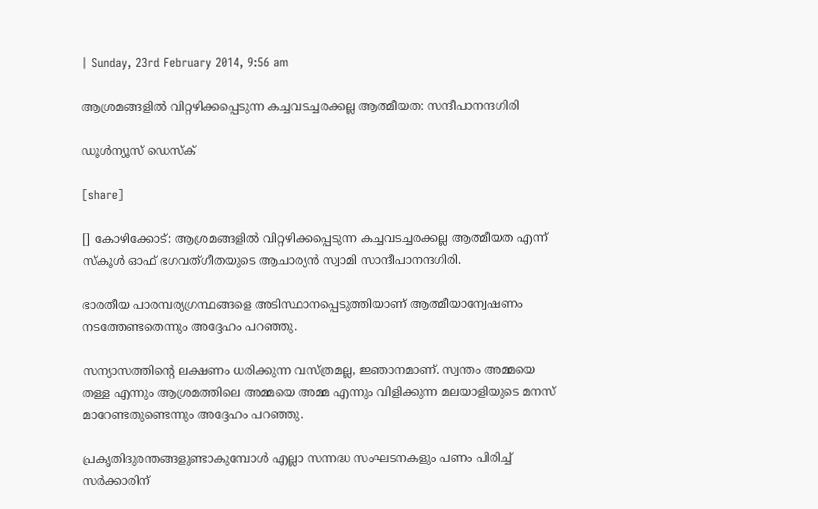| Sunday, 23rd February 2014, 9:56 am

ആശ്രമങ്ങളില്‍ വിറ്റഴിക്കപ്പെടുന്ന കച്ചവടച്ചരക്കല്ല ആത്മീയത: സന്ദീപാനന്ദഗിരി

ഡൂള്‍ന്യൂസ് ഡെസ്‌ക്

[share]

[] കോഴിക്കോട്: ആശ്രമങ്ങളില്‍ വിറ്റഴിക്കപ്പെടുന്ന കച്ചവടച്ചരക്കല്ല ആത്മീയത എന്ന് സ്‌കൂള്‍ ഓഫ് ഭഗവത്ഗീതയുടെ ആചാര്യന്‍ സ്വാമി സാന്ദീപാനന്ദഗിരി.

ഭാരതീയ പാരമ്പര്യഗ്രന്ഥങ്ങളെ അടിസ്ഥാനപ്പെടുത്തിയാണ് ആത്മീയാന്വേഷണം നടത്തേണ്ടതെന്നും അദ്ദേഹം പറഞ്ഞു.

സന്യാസത്തിന്റെ ലക്ഷണം ധരിക്കുന്ന വസ്ത്രമല്ല, ജ്ഞാനമാണ്. സ്വന്തം അമ്മയെ തള്ള എന്നും ആശ്രമത്തിലെ അമ്മയെ അമ്മ എന്നും വിളിക്കുന്ന മലയാളിയുടെ മനസ് മാറേണ്ടതുണ്ടെന്നും അദ്ദേഹം പറഞ്ഞു.

പ്രകൃതിദുരന്തങ്ങളുണ്ടാകുമ്പോള്‍ എല്ലാ സന്നദ്ധ സംഘടനകളും പണം പിരിച്ച് സര്‍ക്കാരിന്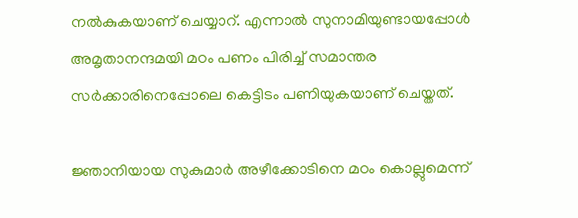നല്‍കുകയാണ് ചെയ്യാറ്. എന്നാല്‍ സുനാമിയുണ്ടായപ്പോള്‍ അമൃതാനന്ദമയി മഠം പണം പിരിച്ച് സമാന്തര സര്‍ക്കാരിനെപ്പോലെ കെട്ടിടം പണിയുകയാണ് ചെയ്തത്.

ജ്ഞാനിയായ സുകുമാര്‍ അഴീക്കോടിനെ മഠം കൊല്ലുമെന്ന്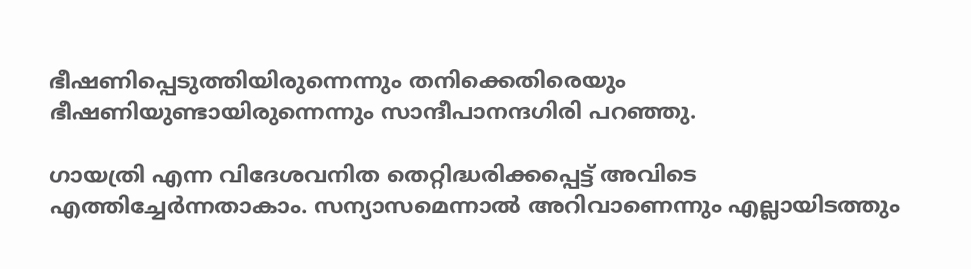ഭീഷണിപ്പെടുത്തിയിരുന്നെന്നും തനിക്കെതിരെയും ഭീഷണിയുണ്ടായിരുന്നെന്നും സാന്ദീപാനന്ദഗിരി പറഞ്ഞു.

ഗായത്രി എന്ന വിദേശവനിത തെറ്റിദ്ധരിക്കപ്പെട്ട് അവിടെ എത്തിച്ചേര്‍ന്നതാകാം. സന്യാസമെന്നാല്‍ അറിവാണെന്നും എല്ലായിടത്തും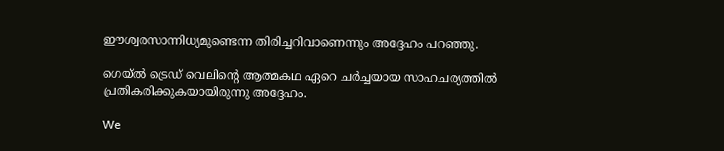ഈശ്വരസാന്നിധ്യമുണ്ടെന്ന തിരിച്ചറിവാണെന്നും അദ്ദേഹം പറഞ്ഞു.

ഗെയ്ല്‍ ട്രെഡ് വെലിന്റെ ആത്മകഥ ഏറെ ചര്‍ച്ചയായ സാഹചര്യത്തില്‍ പ്രതികരിക്കുകയായിരുന്നു അദ്ദേഹം.

We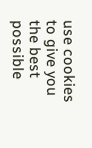use cookies to give you the best possible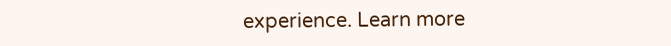experience. Learn more